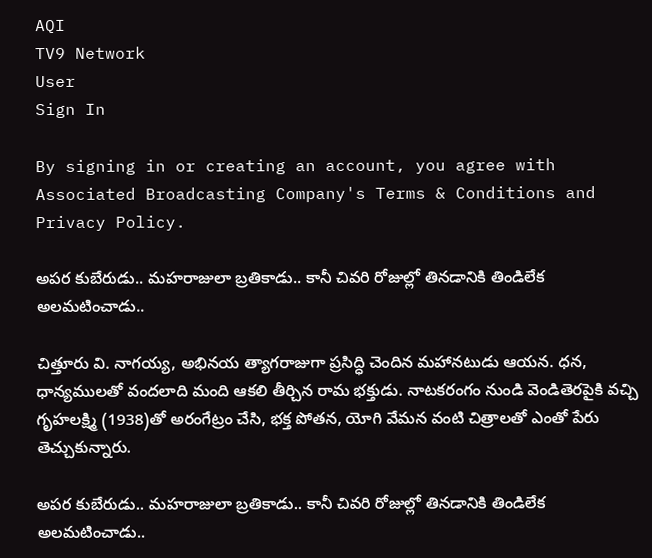AQI
TV9 Network
User
Sign In

By signing in or creating an account, you agree with Associated Broadcasting Company's Terms & Conditions and Privacy Policy.

అపర కుబేరుడు.. మహరాజులా బ్రతికాడు.. కానీ చివరి రోజుల్లో తినడానికి తిండిలేక అలమటించాడు..

చిత్తూరు వి. నాగయ్య, అభినయ త్యాగరాజుగా ప్రసిద్ధి చెందిన మహానటుడు ఆయన. ధన, ధాన్యములతో వందలాది మంది ఆకలి తీర్చిన రామ భక్తుడు. నాటకరంగం నుండి వెండితెరపైకి వచ్చి గృహలక్ష్మి (1938)తో అరంగేట్రం చేసి, భక్త పోతన, యోగి వేమన వంటి చిత్రాలతో ఎంతో పేరు తెచ్చుకున్నారు.

అపర కుబేరుడు.. మహరాజులా బ్రతికాడు.. కానీ చివరి రోజుల్లో తినడానికి తిండిలేక అలమటించాడు..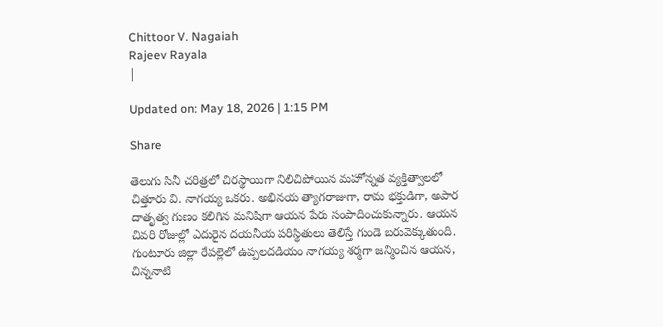Chittoor V. Nagaiah
Rajeev Rayala
|

Updated on: May 18, 2026 | 1:15 PM

Share

తెలుగు సినీ చరిత్రలో చిరస్థాయిగా నిలిచిపోయిన మహోన్నత వ్యక్తిత్వాలలో చిత్తూరు వి. నాగయ్య ఒకరు. అభినయ త్యాగరాజుగా, రామ భక్తుడిగా, అపార దాతృత్వ గుణం కలిగిన మనిషిగా ఆయన పేరు సంపాదించుకున్నారు. ఆయన చివరి రోజుల్లో ఎదురైన దయనీయ పరిస్థితులు తెలిస్తే గుండె బరువెక్కుతుంది. గుంటూరు జిల్లా రేపల్లెలో ఉప్పలదడియం నాగయ్య శర్మగా జన్మించిన ఆయన, చిన్ననాటి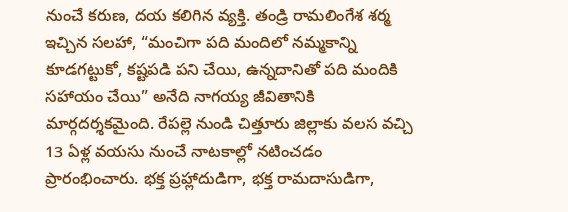నుంచే కరుణ, దయ కలిగిన వ్యక్తి. తండ్రి రామలింగేశ శర్మ ఇచ్చిన సలహా, “మంచిగా పది మందిలో నమ్మకాన్ని కూడగట్టుకో, కష్టపడి పని చేయి, ఉన్నదానితో పది మందికి సహాయం చేయి” అనేది నాగయ్య జీవితానికి మార్గదర్శకమైంది. రేపల్లె నుండి చిత్తూరు జిల్లాకు వలస వచ్చి 13 ఏళ్ల వయసు నుంచే నాటకాల్లో నటించడం ప్రారంభించారు. భక్త ప్రహ్లాదుడిగా, భక్త రామదాసుడిగా,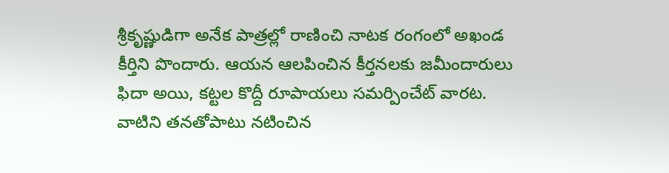శ్రీకృష్ణుడిగా అనేక పాత్రల్లో రాణించి నాటక రంగంలో అఖండ కీర్తిని పొందారు. ఆయన ఆలపించిన కీర్తనలకు జమీందారులు ఫిదా అయి, కట్టల కొద్దీ రూపాయలు సమర్పించేట్ వారట. వాటిని తనతోపాటు నటించిన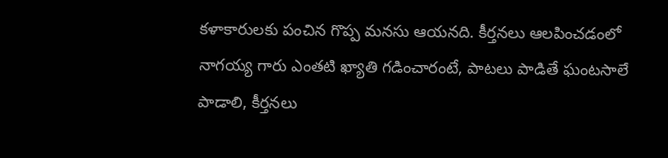కళాకారులకు పంచిన గొప్ప మనసు ఆయనది. కీర్తనలు ఆలపించడంలో నాగయ్య గారు ఎంతటి ఖ్యాతి గడించారంటే, పాటలు పాడితే ఘంటసాలే పాడాలి, కీర్తనలు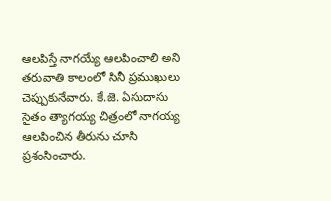ఆలపిస్తే నాగయ్యే ఆలపించాలి అని తరువాతి కాలంలో సినీ ప్రముఖులు చెప్పుకునేవారు. కే.జె. ఏసుదాసు సైతం త్యాగయ్య చిత్రంలో నాగయ్య ఆలపించిన తీరును చూసి ప్రశంసించారు.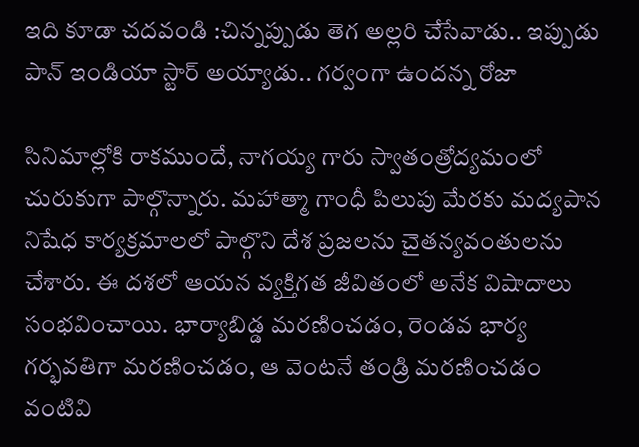ఇది కూడా చదవండి :చిన్నప్పుడు తెగ అల్లరి చేసేవాడు.. ఇప్పుడు పాన్ ఇండియా స్టార్ అయ్యాడు.. గర్వంగా ఉందన్న రోజా

సినిమాల్లోకి రాకముందే, నాగయ్య గారు స్వాతంత్రోద్యమంలో చురుకుగా పాల్గొన్నారు. మహాత్మా గాంధీ పిలుపు మేరకు మద్యపాన నిషేధ కార్యక్రమాలలో పాల్గొని దేశ ప్రజలను చైతన్యవంతులను చేశారు. ఈ దశలో ఆయన వ్యక్తిగత జీవితంలో అనేక విషాదాలు సంభవించాయి. భార్యాబిడ్డ మరణించడం, రెండవ భార్య గర్భవతిగా మరణించడం, ఆ వెంటనే తండ్రి మరణించడం వంటివి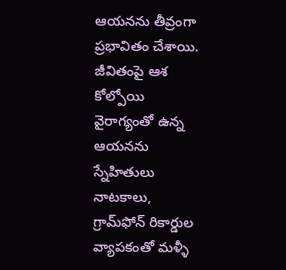ఆయనను తీవ్రంగా ప్రభావితం చేశాయి. జీవితంపై ఆశ కోల్పోయి వైరాగ్యంతో ఉన్న ఆయనను స్నేహితులు నాటకాలు, గ్రామ్‌ఫోన్ రికార్డుల వ్యాపకంతో మళ్ళీ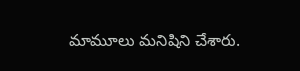మామూలు మనిషిని చేశారు.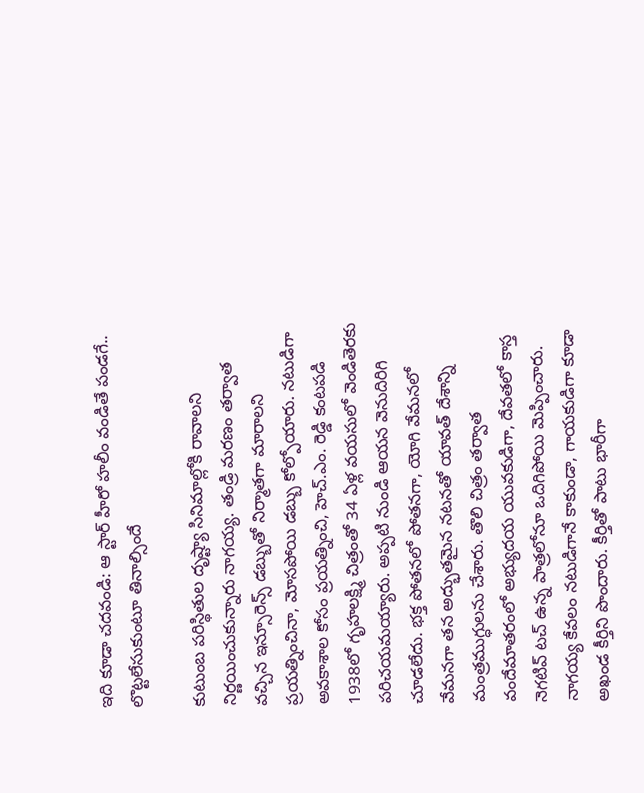ఇది కూడా చదవండి: ఆ స్టార్ హీరో హలీం వండితే పండగే.. లొట్టలేసుకుంటూ తినాల్సిందే

కుటుంబ పరిస్థితుల దృష్ట్యా సినిమాల్లోకి రావాలని నిర్ణయించుకున్నారు నాగయ్య. తండ్రి మరణం తర్వాత వచ్చిన ఇన్సూరెన్స్ డబ్బుతో నిర్మాతగా మారాలని ప్రయత్నించినా, మోసపోయి డబ్బు కోల్పోయారు. నటుడిగా అవకాశాల కోసం ప్రయత్నించి, హెచ్.ఎం. రెడ్డి కంటపడి 1938లో గృహలక్ష్మి చిత్రంతో 34 ఏళ్ల వయసులో వెండితెరకు పరిచయమయ్యారు. అప్పటి నుండి ఆయన వెనుదిరిగి చూడలేదు. భక్త పోతనలో పోతనగా, యోగి వేమనలో వేమనగా తన అద్భుతమైన నటనతో యావత్ దేశాన్ని మంత్రముగ్ధులను చేశారు. తొలి చిత్రం తర్వాత వందేమాతరంలో అభ్యుదయ యువకుడిగా, దేవతలో కాస్త నెగటివ్ టచ్ ఉన్న పాత్రలోనూ ఒదిగిపోయి మెప్పించారు. నాగయ్య కేవలం నటుడిగానే కాకుండా, గాయకుడిగా కూడా అఖండ కీర్తిని పొందారు. కీర్తితో పాటు భారీగా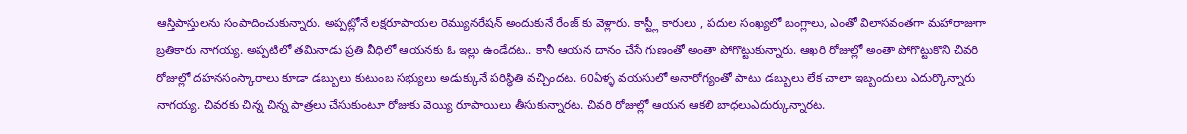ఆస్తిపాస్తులను సంపాదించుకున్నారు. అప్పట్లోనే లక్షరూపాయల రెమ్యునరేషన్ అందుకునే రేంజ్ కు వెళ్లారు. కాస్ట్లీ కారులు , పదుల సంఖ్యలో బంగ్లాలు, ఎంతో విలాసవంతగా మహారాజుగా బ్రతికారు నాగయ్య. అప్పటిలో తమినాడు ప్రతి వీధిలో ఆయనకు ఓ ఇల్లు ఉండేదట.. కానీ ఆయన దానం చేసే గుణంతో అంతా పోగొట్టుకున్నారు. ఆఖరి రోజుల్లో అంతా పోగొట్టుకొని చివరి రోజుల్లో దహనసంస్కారాలు కూడా డబ్బులు కుటుంబ సభ్యులు అడుక్కునే పరిస్థితి వచ్చిందట. 60ఏళ్ళ వయసులో అనారోగ్యంతో పాటు డబ్బులు లేక చాలా ఇబ్బందులు ఎదుర్కొన్నారు నాగయ్య. చివరకు చిన్న చిన్న పాత్రలు చేసుకుంటూ రోజుకు వెయ్యి రూపాయిలు తీసుకున్నారట. చివరి రోజుల్లో ఆయన ఆకలి బాధలుఎదుర్కున్నారట.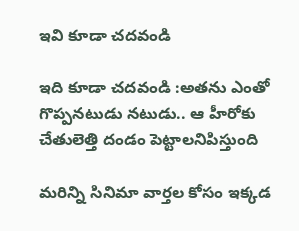ఇవి కూడా చదవండి

ఇది కూడా చదవండి :అతను ఎంతో గొప్పనటుడు నటుడు.. ఆ హీరోకు చేతులెత్తి దండం పెట్టాలనిపిస్తుంది

మరిన్ని సినిమా వార్తల కోసం ఇక్కడ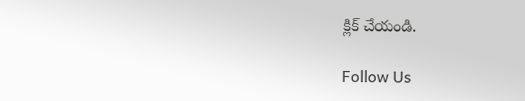క్లిక్ చేయండి.

Follow Us